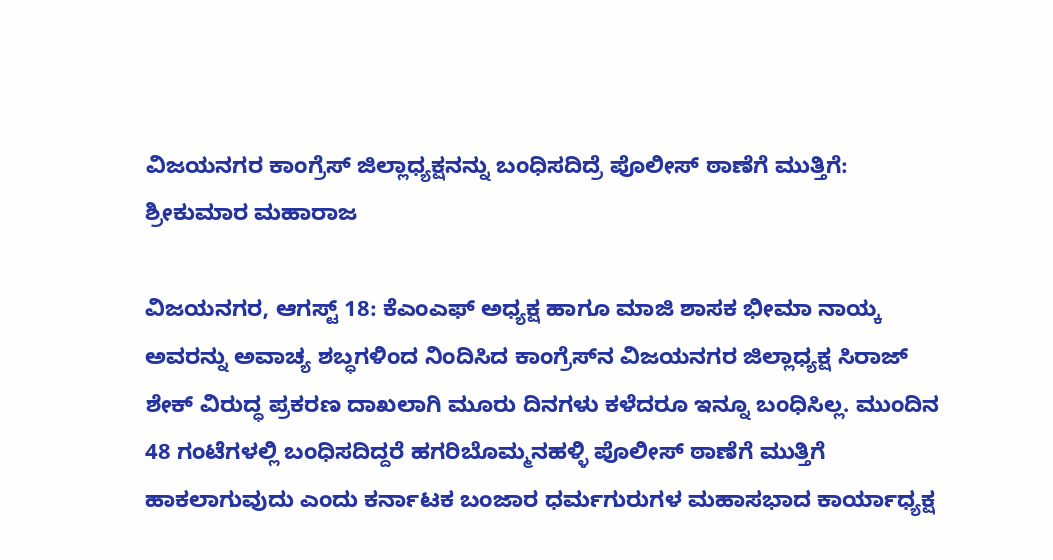ವಿಜಯನಗರ ಕಾಂಗ್ರೆಸ್‌ ಜಿಲ್ಲಾಧ್ಯಕ್ಷನನ್ನು ಬಂಧಿಸದಿದ್ರೆ ಪೊಲೀಸ್ ಠಾಣೆಗೆ ಮುತ್ತಿಗೆ: ಶ್ರೀಕುಮಾರ ಮಹಾರಾಜ

ವಿಜಯನಗರ, ಆಗಸ್ಟ್‌ 18: ಕೆಎಂಎಫ್ ಅಧ್ಯಕ್ಷ ಹಾಗೂ ಮಾಜಿ ಶಾಸಕ ಭೀಮಾ ನಾಯ್ಕ ಅವರನ್ನು ಅವಾಚ್ಯ ಶಬ್ಧಗಳಿಂದ ನಿಂದಿಸಿದ ಕಾಂಗ್ರೆಸ್‌ನ ವಿಜಯನಗರ ಜಿಲ್ಲಾಧ್ಯಕ್ಷ ಸಿರಾಜ್ ಶೇಕ್ ವಿರುದ್ಧ ಪ್ರಕರಣ ದಾಖಲಾಗಿ ಮೂರು ದಿನಗಳು ಕಳೆದರೂ ಇನ್ನೂ ಬಂಧಿಸಿಲ್ಲ. ಮುಂದಿನ 48 ಗಂಟೆಗಳಲ್ಲಿ ಬಂಧಿಸದಿದ್ದರೆ ಹಗರಿಬೊಮ್ಮನಹಳ್ಳಿ ಪೊಲೀಸ್ ಠಾಣೆಗೆ ಮುತ್ತಿಗೆ ಹಾಕಲಾಗುವುದು ಎಂದು ಕರ್ನಾಟಕ ಬಂಜಾರ ಧರ್ಮಗುರುಗಳ ಮಹಾಸಭಾದ ಕಾರ್ಯಾಧ್ಯಕ್ಷ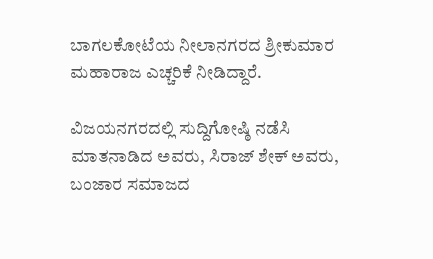ಬಾಗಲಕೋಟೆಯ ನೀಲಾನಗರದ ಶ್ರೀಕುಮಾರ ಮಹಾರಾಜ ಎಚ್ಚರಿಕೆ ನೀಡಿದ್ದಾರೆ.

ವಿಜಯನಗರದಲ್ಲಿ ಸುದ್ದಿಗೋಷ್ಠಿ ನಡೆಸಿ ಮಾತನಾಡಿದ ಅವರು, ಸಿರಾಜ್ ಶೇಕ್ ಅವರು, ಬಂಜಾರ ಸಮಾಜದ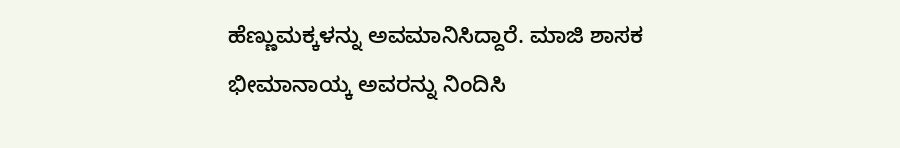ಹೆಣ್ಣುಮಕ್ಕಳನ್ನು ಅವಮಾನಿಸಿದ್ದಾರೆ. ಮಾಜಿ ಶಾಸಕ ಭೀಮಾನಾಯ್ಕ ಅವರನ್ನು ನಿಂದಿಸಿ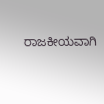ರಾಜಕೀಯವಾಗಿ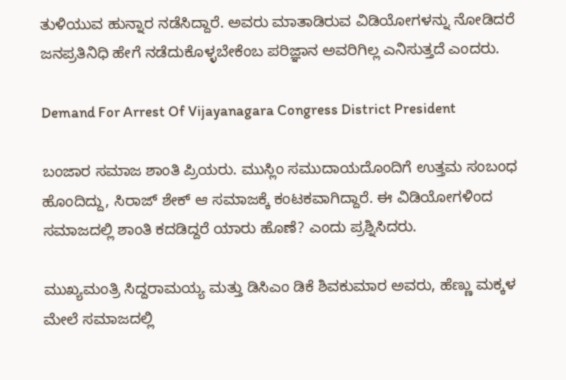ತುಳಿಯುವ ಹುನ್ನಾರ ನಡೆಸಿದ್ದಾರೆ. ಅವರು ಮಾತಾಡಿರುವ ವಿಡಿಯೋಗಳನ್ನು ನೋಡಿದರೆ ಜನಪ್ರತಿನಿಧಿ ಹೇಗೆ ನಡೆದುಕೊಳ್ಳಬೇಕೆಂಬ ಪರಿಜ್ಞಾನ ಅವರಿಗಿಲ್ಲ ಎನಿಸುತ್ತದೆ ಎಂದರು.

Demand For Arrest Of Vijayanagara Congress District President

ಬಂಜಾರ ಸಮಾಜ ಶಾಂತಿ ಪ್ರಿಯರು. ಮುಸ್ಲಿಂ ಸಮುದಾಯದೊಂದಿಗೆ ಉತ್ತಮ ಸಂಬಂಧ ಹೊಂದಿದ್ದು, ಸಿರಾಜ್ ಶೇಕ್ ಆ ಸಮಾಜಕ್ಕೆ ಕಂಟಕವಾಗಿದ್ದಾರೆ. ಈ ವಿಡಿಯೋಗಳಿಂದ ಸಮಾಜದಲ್ಲಿ ಶಾಂತಿ ಕದಡಿದ್ದರೆ ಯಾರು ಹೊಣೆ? ಎಂದು ಪ್ರಶ್ನಿಸಿದರು.

ಮುಖ್ಯಮಂತ್ರಿ ಸಿದ್ದರಾಮಯ್ಯ ಮತ್ತು ಡಿಸಿಎಂ ಡಿಕೆ ಶಿವಕುಮಾರ ಅವರು, ಹೆಣ್ಣು ಮಕ್ಕಳ ಮೇಲೆ ಸಮಾಜದಲ್ಲಿ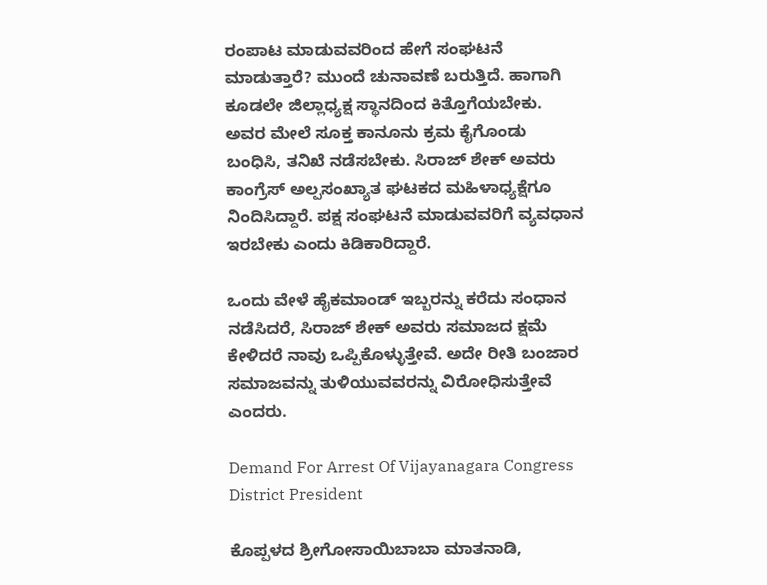ರಂಪಾಟ ಮಾಡುವವರಿಂದ ಹೇಗೆ ಸಂಘಟನೆ ಮಾಡುತ್ತಾರೆ? ಮುಂದೆ ಚುನಾವಣೆ ಬರುತ್ತಿದೆ. ಹಾಗಾಗಿ ಕೂಡಲೇ ಜಿಲ್ಲಾಧ್ಯಕ್ಷ ಸ್ಥಾನದಿಂದ ಕಿತ್ತೊಗೆಯಬೇಕು. ಅವರ ಮೇಲೆ ಸೂಕ್ತ ಕಾನೂನು ಕ್ರಮ ಕೈಗೊಂಡು ಬಂಧಿಸಿ, ತನಿಖೆ ನಡೆಸಬೇಕು. ಸಿರಾಜ್ ಶೇಕ್ ಅವರು ಕಾಂಗ್ರೆಸ್ ಅಲ್ಪಸಂಖ್ಯಾತ ಘಟಕದ ಮಹಿಳಾಧ್ಯಕ್ಷೆಗೂ ನಿಂದಿಸಿದ್ದಾರೆ. ಪಕ್ಷ ಸಂಘಟನೆ ಮಾಡುವವರಿಗೆ ವ್ಯವಧಾನ ಇರಬೇಕು ಎಂದು ಕಿಡಿಕಾರಿದ್ದಾರೆ.

ಒಂದು ವೇಳೆ ಹೈಕಮಾಂಡ್ ಇಬ್ಬರನ್ನು ಕರೆದು ಸಂಧಾನ ನಡೆಸಿದರೆ, ಸಿರಾಜ್ ಶೇಕ್ ಅವರು ಸಮಾಜದ ಕ್ಷಮೆ ಕೇಳಿದರೆ ನಾವು ಒಪ್ಪಿಕೊಳ್ಳುತ್ತೇವೆ. ಅದೇ ರೀತಿ ಬಂಜಾರ ಸಮಾಜವನ್ನು ತುಳಿಯುವವರನ್ನು ವಿರೋಧಿಸುತ್ತೇವೆ ಎಂದರು.

Demand For Arrest Of Vijayanagara Congress District President

ಕೊಪ್ಪಳದ ಶ್ರೀಗೋಸಾಯಿಬಾಬಾ ಮಾತನಾಡಿ,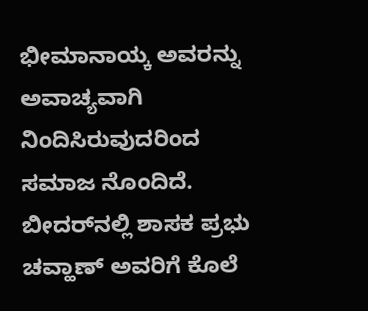ಭೀಮಾನಾಯ್ಕ ಅವರನ್ನು ಅವಾಚ್ಯವಾಗಿ ನಿಂದಿಸಿರುವುದರಿಂದ ಸಮಾಜ ನೊಂದಿದೆ. ಬೀದರ್‌ನಲ್ಲಿ ಶಾಸಕ ಪ್ರಭು ಚವ್ಹಾಣ್ ಅವರಿಗೆ ಕೊಲೆ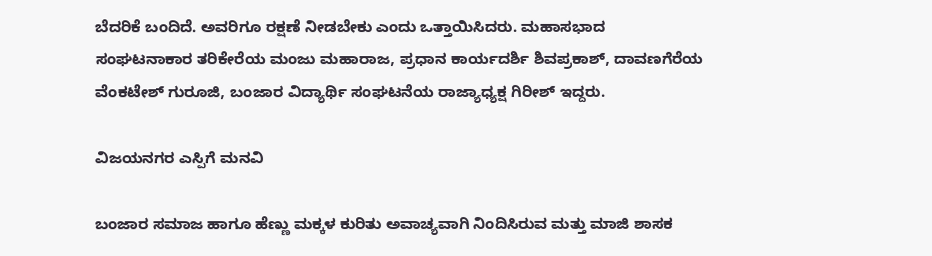ಬೆದರಿಕೆ ಬಂದಿದೆ. ಅವರಿಗೂ ರಕ್ಷಣೆ ನೀಡಬೇಕು ಎಂದು ಒತ್ತಾಯಿಸಿದರು. ಮಹಾಸಭಾದ ಸಂಘಟನಾಕಾರ ತರಿಕೇರೆಯ ಮಂಜು ಮಹಾರಾಜ, ಪ್ರಧಾನ ಕಾರ್ಯದರ್ಶಿ ಶಿವಪ್ರಕಾಶ್, ದಾವಣಗೆರೆಯ ವೆಂಕಟೇಶ್ ಗುರೂಜಿ, ಬಂಜಾರ ವಿದ್ಯಾರ್ಥಿ ಸಂಘಟನೆಯ ರಾಜ್ಯಾಧ್ಯಕ್ಷ ಗಿರೀಶ್ ಇದ್ದರು.

ವಿಜಯನಗರ ಎಸ್ಪಿಗೆ ಮನವಿ

ಬಂಜಾರ ಸಮಾಜ ಹಾಗೂ ಹೆಣ್ಣು ಮಕ್ಕಳ ಕುರಿತು ಅವಾಚ್ಯವಾಗಿ ನಿಂದಿಸಿರುವ ಮತ್ತು ಮಾಜಿ ಶಾಸಕ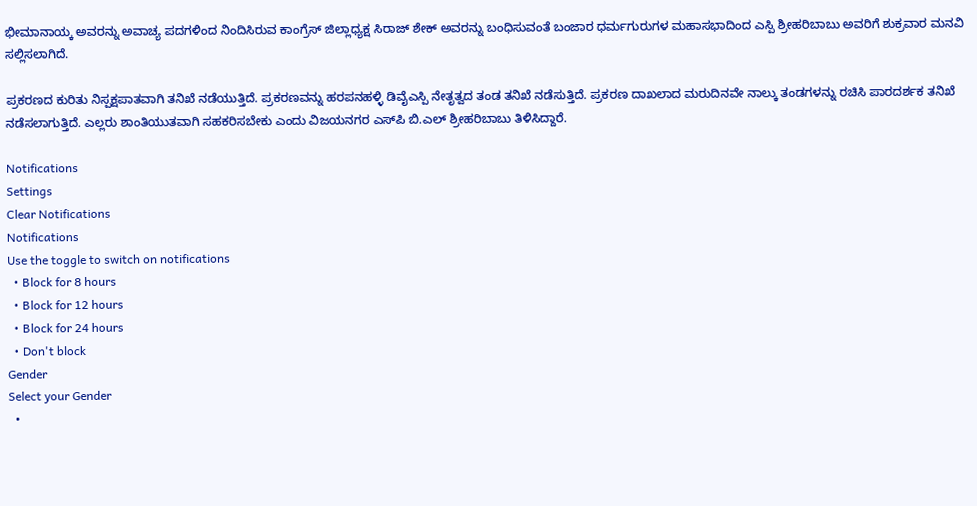ಭೀಮಾನಾಯ್ಕ ಅವರನ್ನು ಅವಾಚ್ಯ ಪದಗಳಿಂದ ನಿಂದಿಸಿರುವ ಕಾಂಗ್ರೆಸ್ ಜಿಲ್ಲಾಧ್ಯಕ್ಷ ಸಿರಾಜ್ ಶೇಕ್ ಅವರನ್ನು ಬಂಧಿಸುವಂತೆ ಬಂಜಾರ ಧರ್ಮಗುರುಗಳ ಮಹಾಸಭಾದಿಂದ ಎಸ್ಪಿ ಶ್ರೀಹರಿಬಾಬು ಅವರಿಗೆ ಶುಕ್ರವಾರ ಮನವಿ ಸಲ್ಲಿಸಲಾಗಿದೆ.

ಪ್ರಕರಣದ ಕುರಿತು ನಿಸ್ಪಕ್ಷಪಾತವಾಗಿ ತನಿಖೆ ನಡೆಯುತ್ತಿದೆ. ಪ್ರಕರಣವನ್ನು ಹರಪನಹಳ್ಳಿ ಡಿವೈಎಸ್ಪಿ ನೇತೃತ್ವದ ತಂಡ ತನಿಖೆ ನಡೆಸುತ್ತಿದೆ. ಪ್ರಕರಣ ದಾಖಲಾದ ಮರುದಿನವೇ ನಾಲ್ಕು ತಂಡಗಳನ್ನು ರಚಿಸಿ ಪಾರದರ್ಶಕ ತನಿಖೆ ನಡೆಸಲಾಗುತ್ತಿದೆ. ಎಲ್ಲರು ಶಾಂತಿಯುತವಾಗಿ ಸಹಕರಿಸಬೇಕು ಎಂದು ವಿಜಯನಗರ ಎಸ್‌ಪಿ ಬಿ.ಎಲ್ ಶ್ರೀಹರಿಬಾಬು ತಿಳಿಸಿದ್ದಾರೆ.

Notifications
Settings
Clear Notifications
Notifications
Use the toggle to switch on notifications
  • Block for 8 hours
  • Block for 12 hours
  • Block for 24 hours
  • Don't block
Gender
Select your Gender
  •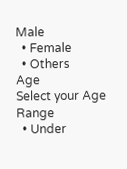Male
  • Female
  • Others
Age
Select your Age Range
  • Under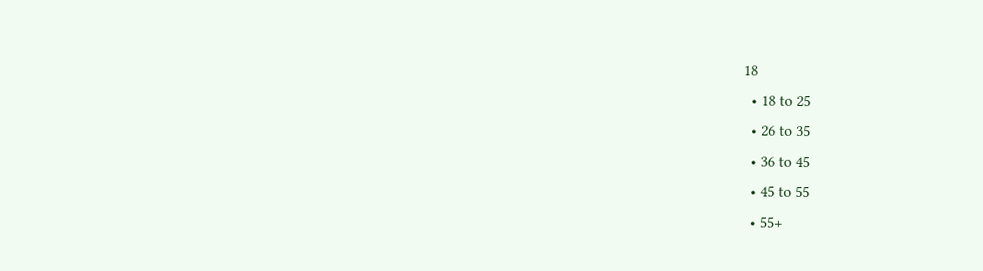18
  • 18 to 25
  • 26 to 35
  • 36 to 45
  • 45 to 55
  • 55+